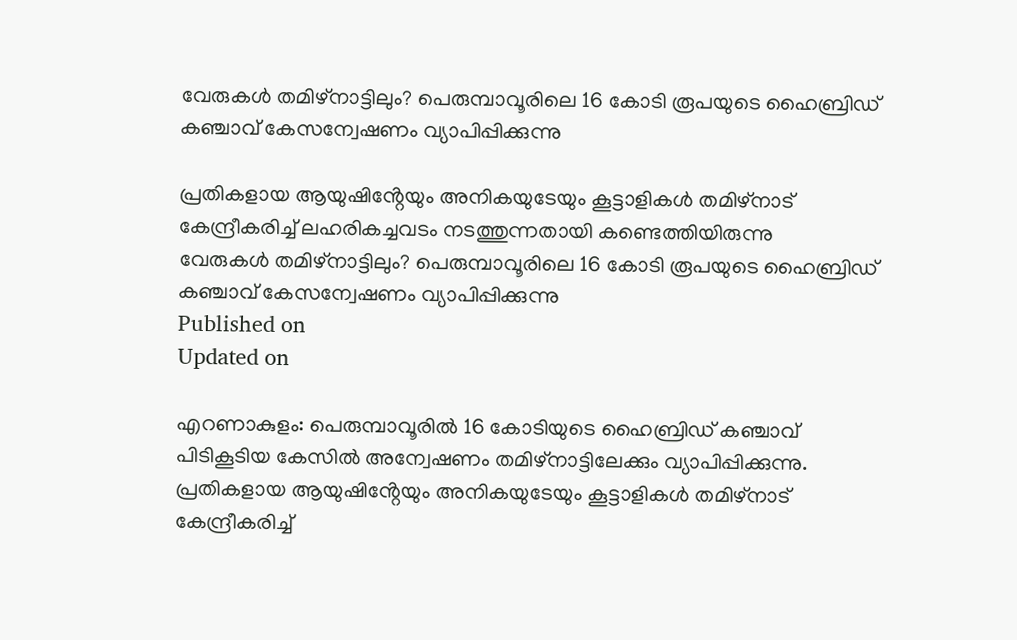വേരുകൾ തമിഴ്നാട്ടിലും? പെരുമ്പാവൂരിലെ 16 കോടി രൂപയുടെ ഹൈബ്രിഡ് കഞ്ചാവ് കേസന്വേഷണം വ്യാപിപ്പിക്കുന്നു

പ്രതികളായ ആയുഷിൻ്റേയും അനികയുടേയും കൂട്ടാളികൾ തമിഴ്‌നാട് കേന്ദ്രീകരിച്ച് ലഹരികച്ചവടം നടത്തുന്നതായി കണ്ടെത്തിയിരുന്നു
വേരുകൾ തമിഴ്നാട്ടിലും? പെരുമ്പാവൂരിലെ 16 കോടി രൂപയുടെ ഹൈബ്രിഡ് കഞ്ചാവ് കേസന്വേഷണം വ്യാപിപ്പിക്കുന്നു
Published on
Updated on

എറണാകുളം: പെരുമ്പാവൂരിൽ 16 കോടിയുടെ ഹൈബ്രിഡ് കഞ്ചാവ് പിടികൂടിയ കേസിൽ അന്വേഷണം തമിഴ്നാട്ടിലേക്കും വ്യാപിപ്പിക്കുന്നു. പ്രതികളായ ആയുഷിൻ്റേയും അനികയുടേയും കൂട്ടാളികൾ തമിഴ്‌നാട് കേന്ദ്രീകരിച്ച്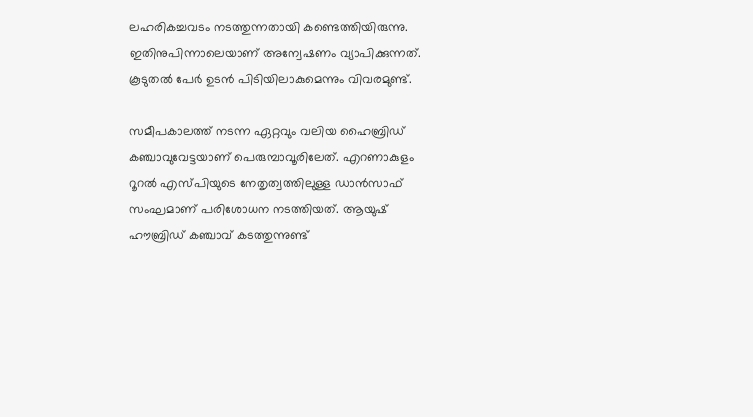ലഹരികച്ചവടം നടത്തുന്നതായി കണ്ടെത്തിയിരുന്നു. ഇതിനുപിന്നാലെയാണ് അന്വേഷണം വ്യാപിക്കുന്നത്. കൂടുതൽ പേർ ഉടൻ പിടിയിലാകുമെന്നും വിവരമുണ്ട്.

സമീപകാലത്ത് നടന്ന ഏറ്റവും വലിയ ഹൈബ്രിഡ് കഞ്ചാവുവേട്ടയാണ് പെരുമ്പാവൂരിലേത്. എറണാകുളം റൂറൽ എസ്പിയുടെ നേതൃത്വത്തിലുള്ള ഡാൻസാഫ് സംഘമാണ് പരിശോധന നടത്തിയത്. ആയുഷ് ഹൗബ്രിഡ് കഞ്ചാവ് കടത്തുന്നുണ്ട്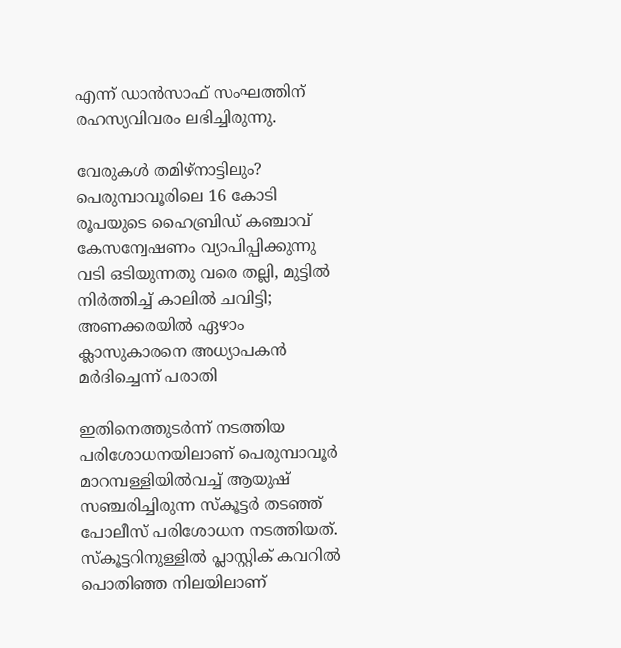എന്ന് ഡാൻസാഫ് സംഘത്തിന് രഹസ്യവിവരം ലഭിച്ചിരുന്നു.

വേരുകൾ തമിഴ്നാട്ടിലും? പെരുമ്പാവൂരിലെ 16 കോടി രൂപയുടെ ഹൈബ്രിഡ് കഞ്ചാവ് കേസന്വേഷണം വ്യാപിപ്പിക്കുന്നു
വടി ഒടിയുന്നതു വരെ തല്ലി, മുട്ടിൽ നിർത്തിച്ച് കാലിൽ ചവിട്ടി; അണക്കരയിൽ ഏഴാം ക്ലാസുകാരനെ അധ്യാപകൻ മർദിച്ചെന്ന് പരാതി

ഇതിനെത്തുടർന്ന് നടത്തിയ പരിശോധനയിലാണ് പെരുമ്പാവൂർ മാറമ്പള്ളിയിൽവച്ച് ആയുഷ് സഞ്ചരിച്ചിരുന്ന സ്‌കൂട്ടർ തടഞ്ഞ് പോലീസ് പരിശോധന നടത്തിയത്. സ്‌കൂട്ടറിനുള്ളിൽ പ്ലാസ്റ്റിക് കവറിൽ പൊതിഞ്ഞ നിലയിലാണ്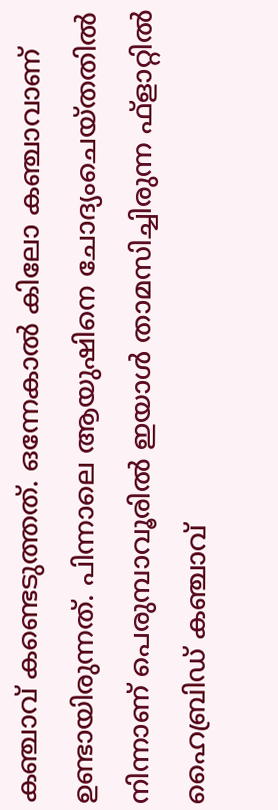കഞ്ചാവ് കണ്ടെടുത്തത്. ഒന്നേകാൽ കിലോ കഞ്ചാവാണ് ഉണ്ടായിരുന്നത്. പിന്നാലെ ആയുഷിനെ ചോദ്യംചെയ്തതിൽ നിന്നാണ് പെരുമ്പാവൂരിൽ ഇയാൾ താമസിച്ചിരുന്ന ഫ്‌ളാറ്റിൽ ഹൈബ്രിഡ് കഞ്ചാവ്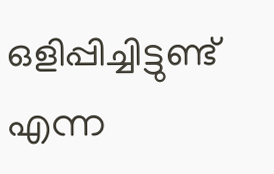ഒളിപ്പിച്ചിട്ടുണ്ട് എന്ന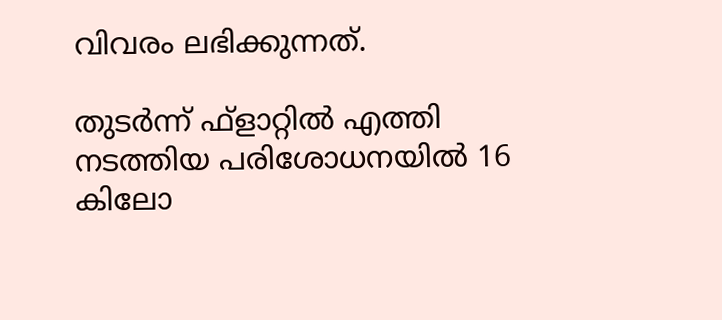വിവരം ലഭിക്കുന്നത്.

തുടർന്ന് ഫ്‌ളാറ്റിൽ എത്തി നടത്തിയ പരിശോധനയിൽ 16 കിലോ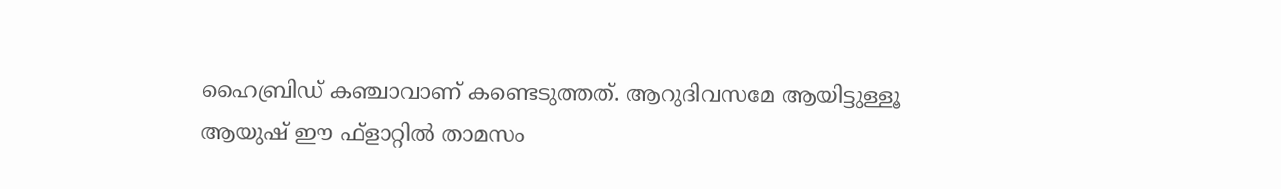ഹൈബ്രിഡ് കഞ്ചാവാണ് കണ്ടെടുത്തത്. ആറുദിവസമേ ആയിട്ടുള്ളൂ ആയുഷ് ഈ ഫ്‌ളാറ്റിൽ താമസം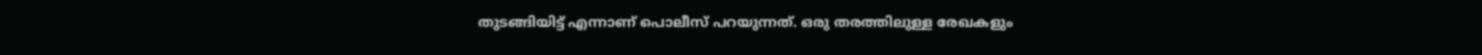തുടങ്ങിയിട്ട് എന്നാണ് പൊലീസ് പറയുന്നത്. ഒരു തരത്തിലുള്ള രേഖകളും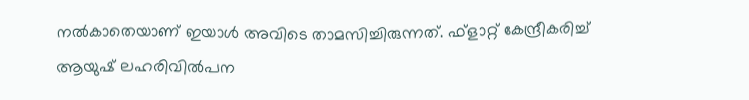നൽകാതെയാണ് ഇയാൾ അവിടെ താമസിച്ചിരുന്നത്. ഫ്‌ളാറ്റ് കേന്ദ്രീകരിച്ച് ആയുഷ് ലഹരിവിൽപന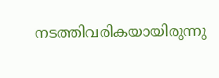നടത്തിവരികയായിരുന്നു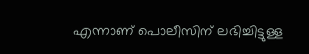എന്നാണ് പൊലീസിന് ലഭിച്ചിട്ടുള്ള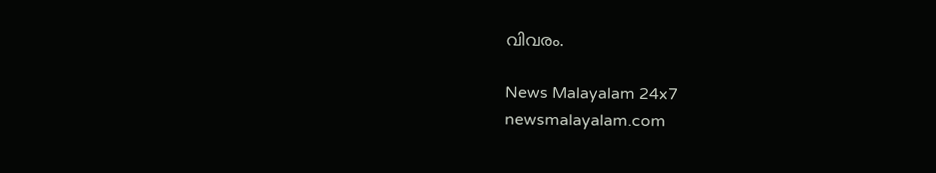വിവരം.

News Malayalam 24x7
newsmalayalam.com